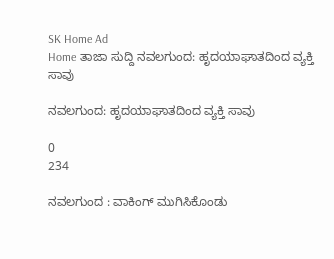SK Home Ad
Home ತಾಜಾ ಸುದ್ದಿ ನವಲಗುಂದ: ಹೃದಯಾಘಾತದಿಂದ ವ್ಯಕ್ತಿ ಸಾವು

ನವಲಗುಂದ: ಹೃದಯಾಘಾತದಿಂದ ವ್ಯಕ್ತಿ ಸಾವು

0
234

ನವಲಗುಂದ : ವಾಕಿಂಗ್ ಮುಗಿಸಿಕೊಂಡು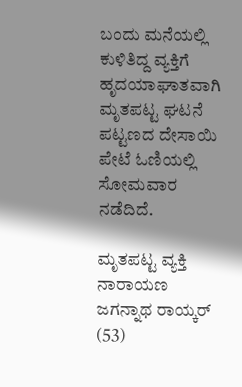ಬಂದು ಮನೆಯಲ್ಲಿ ಕುಳಿತಿದ್ದ ವ್ಯಕ್ತಿಗೆ ಹೃದಯಾಘಾತವಾಗಿ ಮೃತಪಟ್ಟ ಘಟನೆ ಪಟ್ಟಣದ ದೇಸಾಯಿ ಪೇಟೆ ಓಣಿಯಲ್ಲಿ ಸೋಮವಾರ ನಡೆದಿದೆ.

ಮೃತಪಟ್ಟ ವ್ಯಕ್ತಿ ನಾರಾಯಣ ಜಗನ್ನಾಥ ರಾಯ್ಕರ್ (53)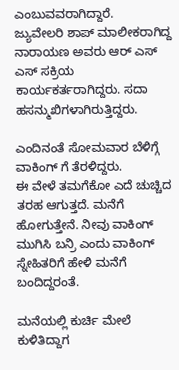ಎಂಬುವವರಾಗಿದ್ದಾರೆ.
ಜ್ಯುವೇಲರಿ ಶಾಪ್ ಮಾಲೀಕರಾಗಿದ್ದ ನಾರಾಯಣ ಅವರು ಆರ್ ಎಸ್ ಎಸ್ ಸಕ್ರಿಯ ಕಾರ್ಯಕರ್ತರಾಗಿದ್ದರು. ಸದಾ ಹಸನ್ಮುಖಿಗಳಾಗಿರುತ್ತಿದ್ದರು.

ಎಂದಿನಂತೆ ಸೋಮವಾರ ಬೆಳಿಗ್ಗೆ ವಾಕಿಂಗ್ ಗೆ ತೆರಳಿದ್ದರು.
ಈ ವೇಳೆ ತಮಗೆಕೋ ಎದೆ ಚುಚ್ಚಿದ ತರಹ ಆಗುತ್ತದೆ. ಮನೆಗೆ ಹೋಗುತ್ತೇನೆ. ನೀವು ವಾಕಿಂಗ್ ಮುಗಿಸಿ ಬನ್ರಿ ಎಂದು ವಾಕಿಂಗ್ ಸ್ನೇಹಿತರಿಗೆ ಹೇಳಿ ಮನೆಗೆ ಬಂದಿದ್ದರಂತೆ.

ಮನೆಯಲ್ಲಿ ಕುರ್ಚಿ ಮೇಲೆ ಕುಳಿತಿದ್ದಾಗ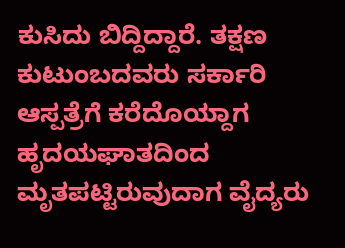ಕುಸಿದು ಬಿದ್ದಿದ್ದಾರೆ. ತಕ್ಷಣ ಕುಟುಂಬದವರು ಸರ್ಕಾರಿ ಆಸ್ಪತ್ರೆಗೆ ಕರೆದೊಯ್ದಾಗ ಹೃದಯಘಾತದಿಂದ ಮೃತಪಟ್ಟಿರುವುದಾಗ ವೈದ್ಯರು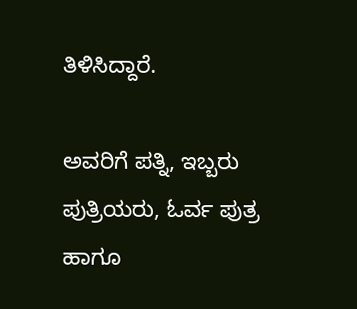ತಿಳಿಸಿದ್ದಾರೆ.

ಅವರಿಗೆ ಪತ್ನಿ, ಇಬ್ಬರು ಪುತ್ರಿಯರು, ಓರ್ವ ಪುತ್ರ ಹಾಗೂ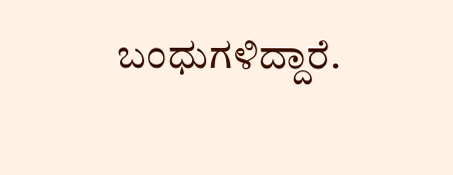ಬಂಧುಗಳಿದ್ದಾರೆ.